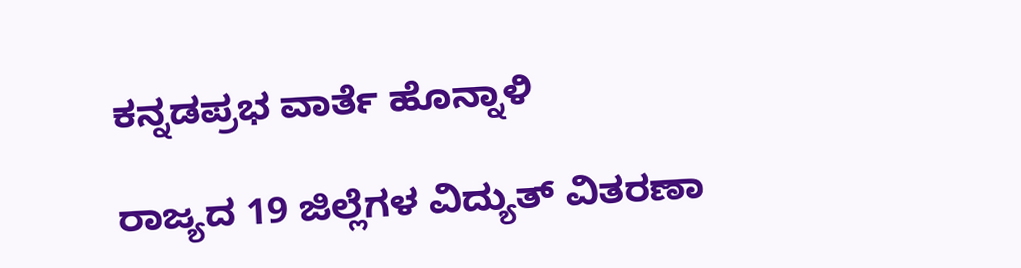ಕನ್ನಡಪ್ರಭ ವಾರ್ತೆ ಹೊನ್ನಾಳಿ

ರಾಜ್ಯದ 19 ಜಿಲ್ಲೆಗಳ ವಿದ್ಯುತ್ ವಿತರಣಾ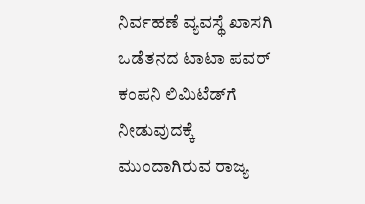ನಿರ್ವಹಣೆ ವ್ಯವಸ್ಥೆ ಖಾಸಗಿ ಒಡೆತನದ ಟಾಟಾ ಪವರ್ ಕಂಪನಿ ಲಿಮಿಟೆಡ್‌ಗೆ ನೀಡುವುದಕ್ಕೆ ಮುಂದಾಗಿರುವ ರಾಜ್ಯ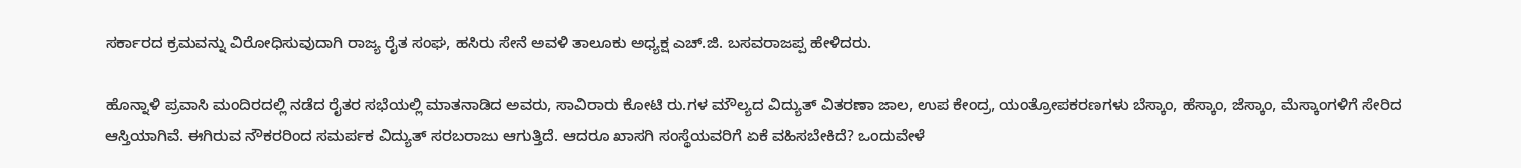ಸರ್ಕಾರದ ಕ್ರಮವನ್ನು ವಿರೋಧಿಸುವುದಾಗಿ ರಾಜ್ಯ ರೈತ ಸಂಘ, ಹಸಿರು ಸೇನೆ ಅವಳಿ ತಾಲೂಕು ಅಧ್ಯಕ್ಷ ಎಚ್.ಜಿ. ಬಸವರಾಜಪ್ಪ ಹೇಳಿದರು.

ಹೊನ್ನಾಳಿ ಪ್ರವಾಸಿ ಮಂದಿರದಲ್ಲಿ ನಡೆದ ರೈತರ ಸಭೆಯಲ್ಲಿ ಮಾತನಾಡಿದ ಅವರು, ಸಾವಿರಾರು ಕೋಟಿ ರು.ಗಳ ಮೌಲ್ಯದ ವಿದ್ಯುತ್ ವಿತರಣಾ ಜಾಲ, ಉಪ ಕೇಂದ್ರ, ಯಂತ್ರೋಪಕರಣಗಳು ಬೆಸ್ಕಾಂ, ಹೆಸ್ಕಾಂ, ಜೆಸ್ಕಾಂ, ಮೆಸ್ಕಾಂಗಳಿಗೆ ಸೇರಿದ ಆಸ್ತಿಯಾಗಿವೆ. ಈಗಿರುವ ನೌಕರರಿಂದ ಸಮರ್ಪಕ ವಿದ್ಯುತ್ ಸರಬರಾಜು ಆಗುತ್ತಿದೆ. ಆದರೂ ಖಾಸಗಿ ಸಂಸ್ಥೆಯವರಿಗೆ ಏಕೆ ವಹಿಸಬೇಕಿದೆ? ಒಂದುವೇಳೆ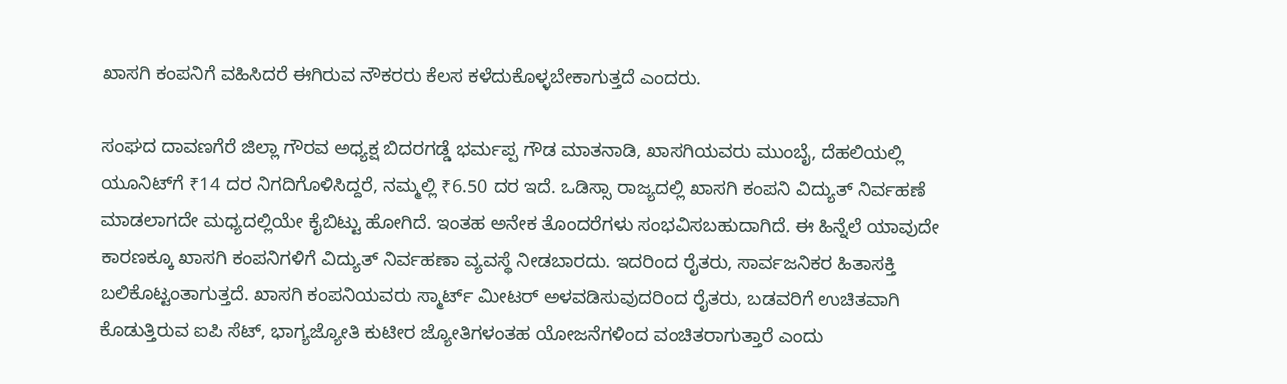ಖಾಸಗಿ ಕಂಪನಿಗೆ ವಹಿಸಿದರೆ ಈಗಿರುವ ನೌಕರರು ಕೆಲಸ ಕಳೆದುಕೊಳ್ಳಬೇಕಾಗುತ್ತದೆ ಎಂದರು.

ಸಂಘದ ದಾವಣಗೆರೆ ಜಿಲ್ಲಾ ಗೌರವ ಅಧ್ಯಕ್ಷ ಬಿದರಗಡ್ಡೆ ಭರ್ಮಪ್ಪ ಗೌಡ ಮಾತನಾಡಿ, ಖಾಸಗಿಯವರು ಮುಂಬೈ, ದೆಹಲಿಯಲ್ಲಿ ಯೂನಿಟ್‌ಗೆ ₹14 ದರ ನಿಗದಿಗೊಳಿಸಿದ್ದರೆ, ನಮ್ಮಲ್ಲಿ ₹6.50 ದರ ಇದೆ. ಒಡಿಸ್ಸಾ ರಾಜ್ಯದಲ್ಲಿ ಖಾಸಗಿ ಕಂಪನಿ ವಿದ್ಯುತ್ ನಿರ್ವಹಣೆ ಮಾಡಲಾಗದೇ ಮಧ್ಯದಲ್ಲಿಯೇ ಕೈಬಿಟ್ಟು ಹೋಗಿದೆ. ಇಂತಹ ಅನೇಕ ತೊಂದರೆಗಳು ಸಂಭವಿಸಬಹುದಾಗಿದೆ. ಈ ಹಿನ್ನೆಲೆ ಯಾವುದೇ ಕಾರಣಕ್ಕೂ ಖಾಸಗಿ ಕಂಪನಿಗಳಿಗೆ ವಿದ್ಯುತ್ ನಿರ್ವಹಣಾ ವ್ಯವಸ್ಥೆ ನೀಡಬಾರದು. ಇದರಿಂದ ರೈತರು, ಸಾರ್ವಜನಿಕರ ಹಿತಾಸಕ್ತಿ ಬಲಿಕೊಟ್ಟಂತಾಗುತ್ತದೆ. ಖಾಸಗಿ ಕಂಪನಿಯವರು ಸ್ಮಾರ್ಟ್ ಮೀಟರ್ ಅಳವಡಿಸುವುದರಿಂದ ರೈತರು, ಬಡವರಿಗೆ ಉಚಿತವಾಗಿ ಕೊಡುತ್ತಿರುವ ಐಪಿ ಸೆಟ್, ಭಾಗ್ಯಜ್ಯೋತಿ ಕುಟೀರ ಜ್ಯೋತಿಗಳಂತಹ ಯೋಜನೆಗಳಿಂದ ವಂಚಿತರಾಗುತ್ತಾರೆ ಎಂದು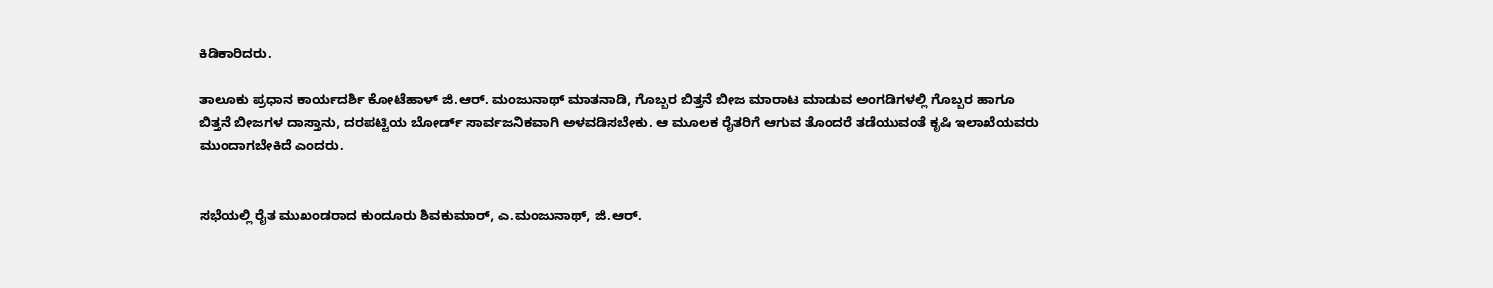ಕಿಡಿಕಾರಿದರು.

ತಾಲೂಕು ಪ್ರಧಾನ ಕಾರ್ಯದರ್ಶಿ ಕೋಟೆಹಾಳ್ ಜಿ.ಆರ್. ಮಂಜುನಾಥ್ ಮಾತನಾಡಿ, ಗೊಬ್ಬರ ಬಿತ್ತನೆ ಬೀಜ ಮಾರಾಟ ಮಾಡುವ ಅಂಗಡಿಗಳಲ್ಲಿ ಗೊಬ್ಬರ ಹಾಗೂ ಬಿತ್ತನೆ ಬೀಜಗಳ ದಾಸ್ತಾನು, ದರಪಟ್ಟಿಯ ಬೋರ್ಡ್ ಸಾರ್ವಜನಿಕವಾಗಿ ಅಳವಡಿಸಬೇಕು. ಆ ಮೂಲಕ ರೈತರಿಗೆ ಆಗುವ ತೊಂದರೆ ತಡೆಯುವಂತೆ ಕೃಷಿ ಇಲಾಖೆಯವರು ಮುಂದಾಗಬೇಕಿದೆ ಎಂದರು.


ಸಭೆಯಲ್ಲಿ ರೈತ ಮುಖಂಡರಾದ ಕುಂದೂರು ಶಿವಕುಮಾರ್, ಎ.ಮಂಜುನಾಥ್, ಜಿ.ಆರ್.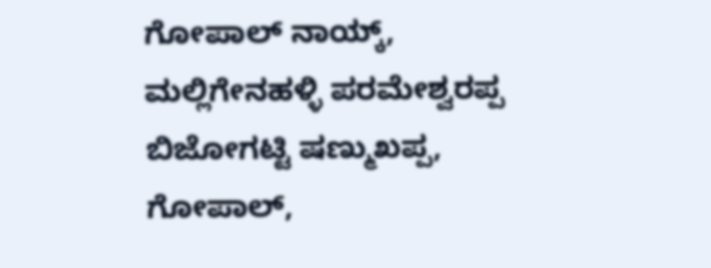ಗೋಪಾಲ್ ನಾಯ್ಕ್, ಮಲ್ಲಿಗೇನಹಳ್ಳಿ ಪರಮೇಶ್ವರಪ್ಪ ಬಿಜೋಗಟ್ಟಿ ಷಣ್ಮುಖಪ್ಪ, ಗೋಪಾಲ್,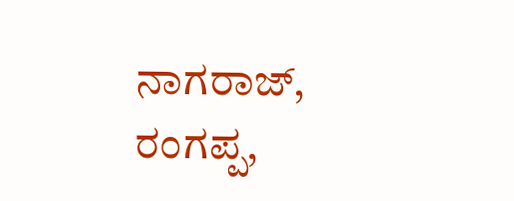ನಾಗರಾಜ್, ರಂಗಪ್ಪ,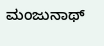ಮಂಜುನಾಥ್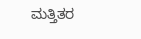ಮತ್ತಿತರ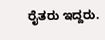ರೈತರು ಇದ್ದರು.